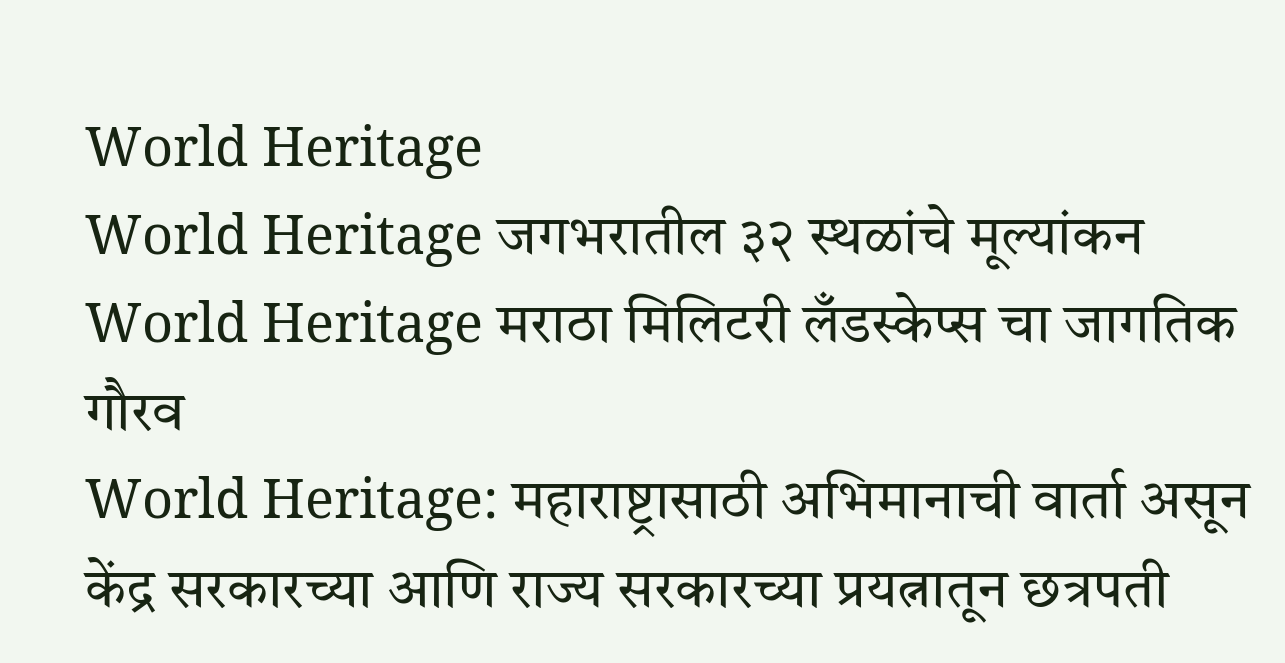World Heritage
World Heritage जगभरातील ३२ स्थळांचे मूल्यांकन
World Heritage मराठा मिलिटरी लँडस्केप्स चा जागतिक गौरव
World Heritage: महाराष्ट्रासाठी अभिमानाची वार्ता असून केंद्र सरकारच्या आणि राज्य सरकारच्या प्रयत्नातून छत्रपती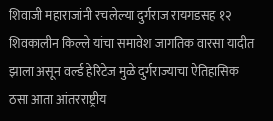शिवाजी महाराजांनी रचलेल्या दुर्गराज रायगडसह १२ शिवकालीन किल्ले यांचा समावेश जागतिक वारसा यादीत झाला असून वर्ल्ड हेरिटेज मुळे दुर्गराज्याचा ऐतिहासिक ठसा आता आंतरराष्ट्रीय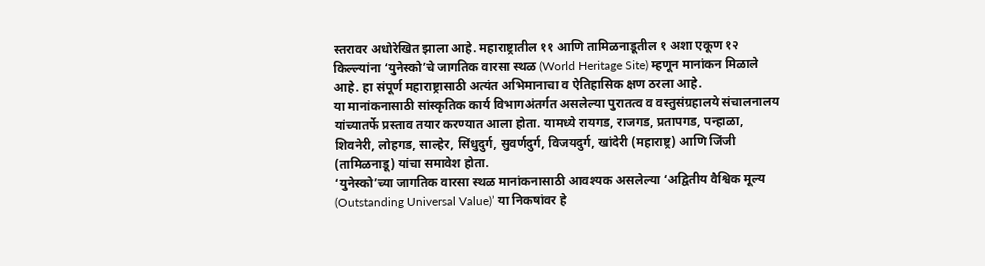स्तरावर अधोरेखित झाला आहे. महाराष्ट्रातील ११ आणि तामिळनाडूतील १ अशा एकूण १२ किल्ल्यांना ‘युनेस्को’चे जागतिक वारसा स्थळ (World Heritage Site) म्हणून मानांकन मिळाले आहे. हा संपूर्ण महाराष्ट्रासाठी अत्यंत अभिमानाचा व ऐतिहासिक क्षण ठरला आहे.
या मानांकनासाठी सांस्कृतिक कार्य विभागअंतर्गत असलेल्या पुरातत्व व वस्तुसंग्रहालये संचालनालय यांच्यातर्फे प्रस्ताव तयार करण्यात आला होता. यामध्ये रायगड, राजगड, प्रतापगड, पन्हाळा, शिवनेरी, लोहगड, साल्हेर, सिंधुदुर्ग, सुवर्णदुर्ग, विजयदुर्ग, खांदेरी (महाराष्ट्र) आणि जिंजी (तामिळनाडू) यांचा समावेश होता.
‘युनेस्को’च्या जागतिक वारसा स्थळ मानांकनासाठी आवश्यक असलेल्या ‘अद्वितीय वैश्विक मूल्य (Outstanding Universal Value)’ या निकषांवर हे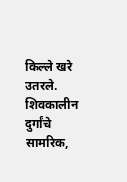किल्ले खरे उतरले. शिवकालीन दुर्गांचे सामरिक,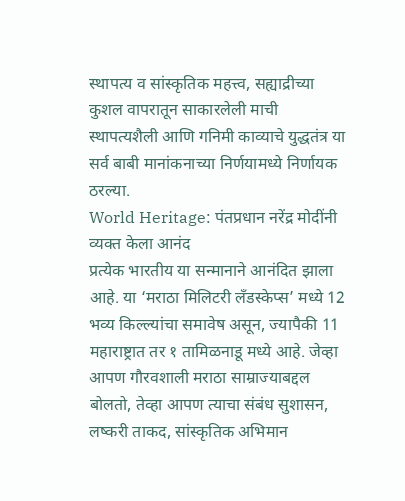स्थापत्य व सांस्कृतिक महत्त्व, सह्याद्रीच्या कुशल वापरातून साकारलेली माची स्थापत्यशैली आणि गनिमी काव्याचे युद्धतंत्र या सर्व बाबी मानांकनाच्या निर्णयामध्ये निर्णायक ठरल्या.
World Heritage: पंतप्रधान नरेंद्र मोदींनी व्यक्त केला आनंद
प्रत्येक भारतीय या सन्मानाने आनंदित झाला आहे. या ‘मराठा मिलिटरी लँडस्केप्स’ मध्ये 12 भव्य किल्ल्यांचा समावेष असून, ज्यापैकी 11 महाराष्ट्रात तर १ तामिळनाडू मध्ये आहे. जेव्हा आपण गौरवशाली मराठा साम्राज्याबद्दल बोलतो, तेव्हा आपण त्याचा संबंध सुशासन, लष्करी ताकद, सांस्कृतिक अभिमान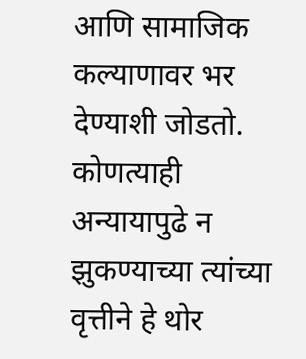आणि सामाजिक कल्याणावर भर देण्याशी जोडतो. कोणत्याही अन्यायापुढे न झुकण्याच्या त्यांच्या वृत्तीने हे थोर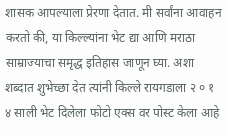शासक आपल्याला प्रेरणा देतात. मी सर्वांना आवाहन करतो की, या किल्ल्यांना भेट द्या आणि मराठा साम्राज्याचा समृद्ध इतिहास जाणून घ्या. अशा शब्दात शुभेच्छा देत त्यांनी किल्ले रायगडाला २ ० १ ४ साली भेट दिलेला फोटो एक्स वर पोस्ट केला आहे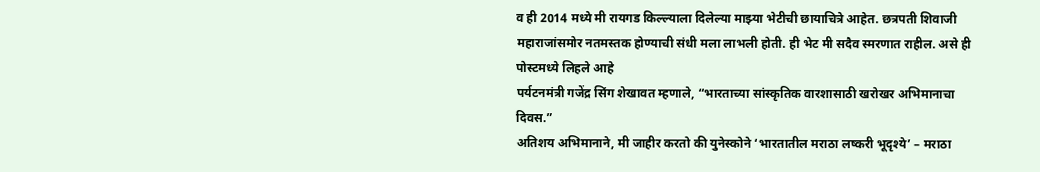व ही 2014 मध्ये मी रायगड किल्ल्याला दिलेल्या माझ्या भेटीची छायाचित्रे आहेत. छत्रपती शिवाजी महाराजांसमोर नतमस्तक होण्याची संधी मला लाभली होती. ही भेट मी सदैव स्मरणात राहील. असे ही पोस्टमध्ये लिहले आहे
पर्यटनमंत्री गजेंद्र सिंग शेखावत म्हणाले, “भारताच्या सांस्कृतिक वारशासाठी खरोखर अभिमानाचा दिवस.”
अतिशय अभिमानाने, मी जाहीर करतो की युनेस्कोने ‘भारतातील मराठा लष्करी भूदृश्ये’ – मराठा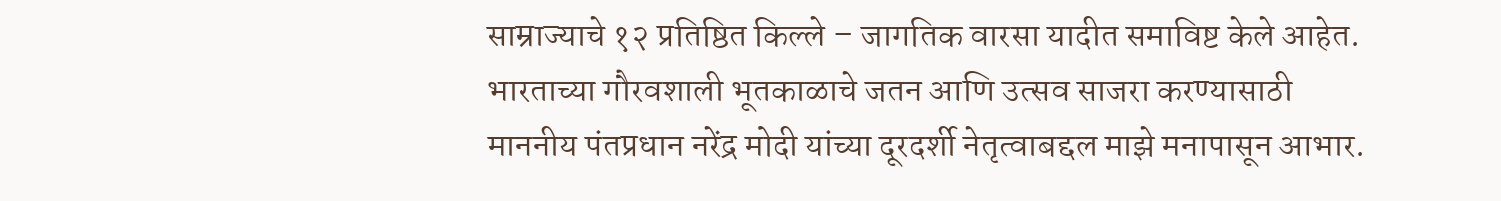साम्राज्याचे १२ प्रतिष्ठित किल्ले – जागतिक वारसा यादीत समाविष्ट केले आहेत. भारताच्या गौरवशाली भूतकाळाचे जतन आणि उत्सव साजरा करण्यासाठी माननीय पंतप्रधान नरेंद्र मोदी यांच्या दूरदर्शी नेतृत्वाबद्दल माझे मनापासून आभार.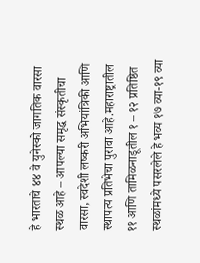हे भारताचे ४४ वे युनेस्को जागतिक वारसा स्थळ आहे – आपल्या समृद्ध संस्कृतीचा वारसा, स्वदेशी लष्करी अभियांत्रिकी आणि स्थापत्य प्रतिभेचा पुरावा आहे.महाराष्ट्रातील ११ आणि तामिळनाडूतील १ – १२ प्रतिष्ठित स्थळांमध्ये पसरलेले हे भव्य १७ व्या-१९ व्या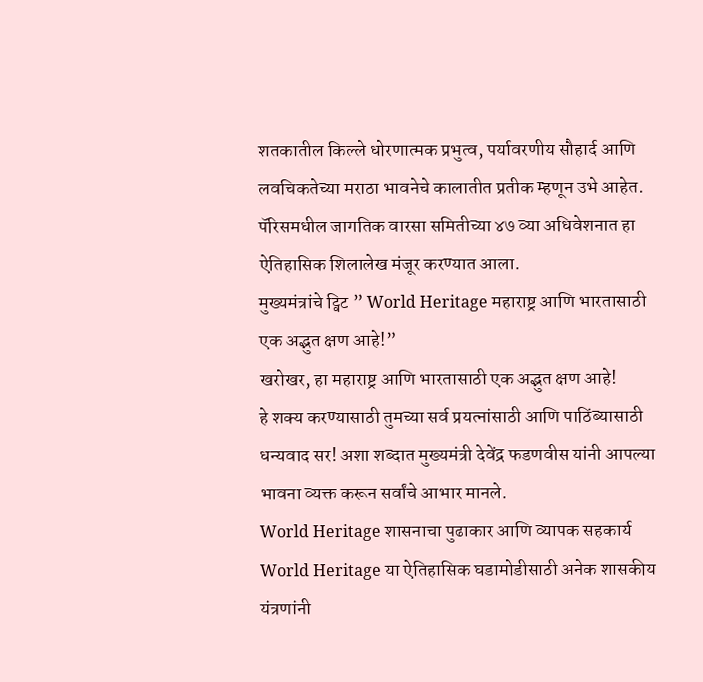शतकातील किल्ले धोरणात्मक प्रभुत्व, पर्यावरणीय सौहार्द आणि लवचिकतेच्या मराठा भावनेचे कालातीत प्रतीक म्हणून उभे आहेत. पॅरिसमधील जागतिक वारसा समितीच्या ४७ व्या अधिवेशनात हा ऐतिहासिक शिलालेख मंजूर करण्यात आला.
मुख्यमंत्रांचे ट्विट ” World Heritage महाराष्ट्र आणि भारतासाठी एक अद्भुत क्षण आहे!”
खरोखर, हा महाराष्ट्र आणि भारतासाठी एक अद्भुत क्षण आहे!
हे शक्य करण्यासाठी तुमच्या सर्व प्रयत्नांसाठी आणि पाठिंब्यासाठी धन्यवाद सर! अशा शब्दात मुख्यमंत्री देवेंद्र फडणवीस यांनी आपल्या भावना व्यक्त करून सर्वांचे आभार मानले.
World Heritage शासनाचा पुढाकार आणि व्यापक सहकार्य
World Heritage या ऐतिहासिक घडामोडीसाठी अनेक शासकीय यंत्रणांनी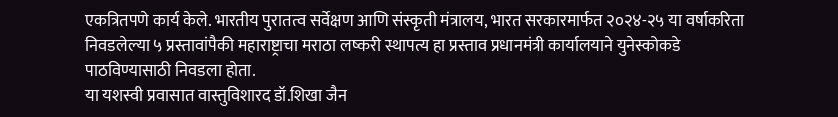एकत्रितपणे कार्य केले. भारतीय पुरातत्व सर्वेक्षण आणि संस्कृती मंत्रालय, भारत सरकारमार्फत २०२४-२५ या वर्षाकरिता निवडलेल्या ५ प्रस्तावांपैकी महाराष्ट्राचा मराठा लष्करी स्थापत्य हा प्रस्ताव प्रधानमंत्री कार्यालयाने युनेस्कोकडे पाठविण्यासाठी निवडला होता.
या यशस्वी प्रवासात वास्तुविशारद डॉ.शिखा जैन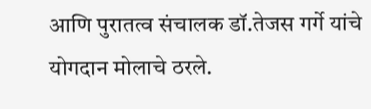आणि पुरातत्व संचालक डॉ.तेजस गर्गे यांचे योगदान मोलाचे ठरले.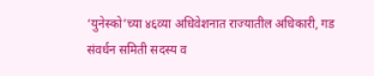‘युनेस्को’च्या ४६व्या अधिवेशनात राज्यातील अधिकारी, गड संवर्धन समिती सदस्य व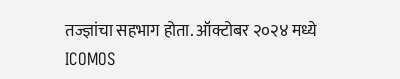तज्ज्ञांचा सहभाग होता. ऑक्टोबर २०२४ मध्ये ICOMOS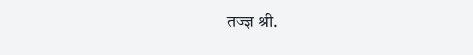तज्ज्ञ श्री.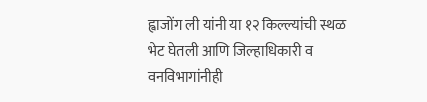ह्वाजोंग ली यांनी या १२ किल्ल्यांची स्थळ भेट घेतली आणि जिल्हाधिकारी व वनविभागांनीही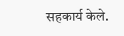सहकार्य केले.